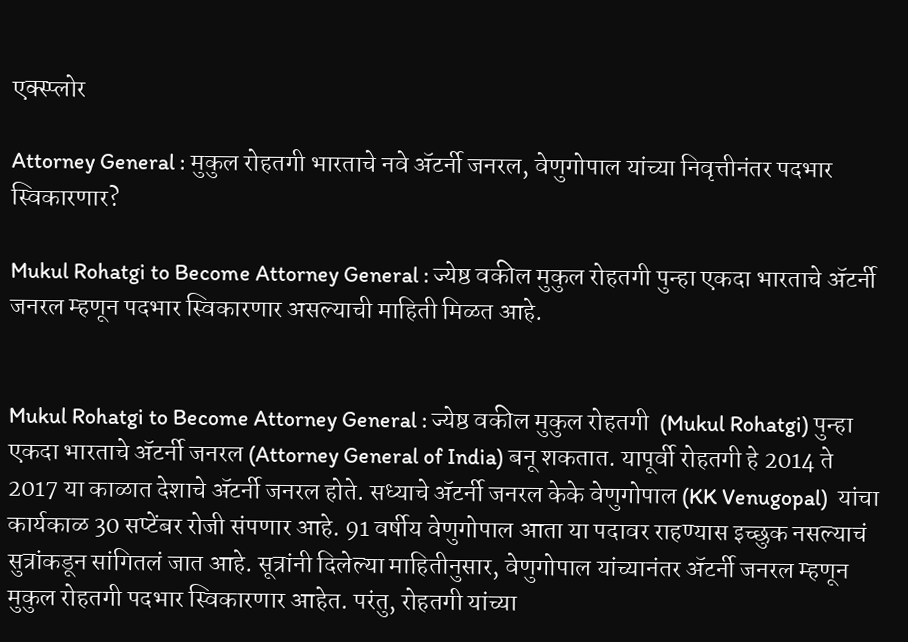एक्स्प्लोर

Attorney General : मुकुल रोहतगी भारताचे नवे ॲटर्नी जनरल, वेणुगोपाल यांच्या निवृत्तीनंतर पदभार स्विकारणार?

Mukul Rohatgi to Become Attorney General : ज्येष्ठ वकील मुकुल रोहतगी पुन्हा एकदा भारताचे ॲटर्नी जनरल म्हणून पदभार स्विकारणार असल्याची माहिती मिळत आहे.


Mukul Rohatgi to Become Attorney General : ज्येष्ठ वकील मुकुल रोहतगी  (Mukul Rohatgi) पुन्हा एकदा भारताचे ॲटर्नी जनरल (Attorney General of India) बनू शकतात. यापूर्वी रोहतगी हे 2014 ते 2017 या काळात देशाचे ॲटर्नी जनरल होते. सध्याचे ॲटर्नी जनरल केके वेणुगोपाल (KK Venugopal)  यांचा कार्यकाळ 30 सप्टेंबर रोजी संपणार आहे. 91 वर्षीय वेणुगोपाल आता या पदावर राहण्यास इच्छुक नसल्याचं सुत्रांकडून सांगितलं जात आहे. सूत्रांनी दिलेल्या माहितीनुसार, वेणुगोपाल यांच्यानंतर ॲटर्नी जनरल म्हणून मुकुल रोहतगी पदभार स्विकारणार आहेत. परंतु, रोहतगी यांच्या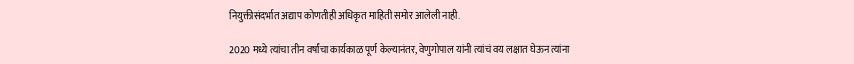नियुक्तीसंदर्भात अद्याप कोणतीही अधिकृत माहिती समोर आलेली नाही.

2020 मध्ये त्यांचा तीन वर्षांचा कार्यकाळ पूर्ण केल्यानंतर, वेणुगोपाल यांनी त्यांचं वय लक्षात घेऊन त्यांना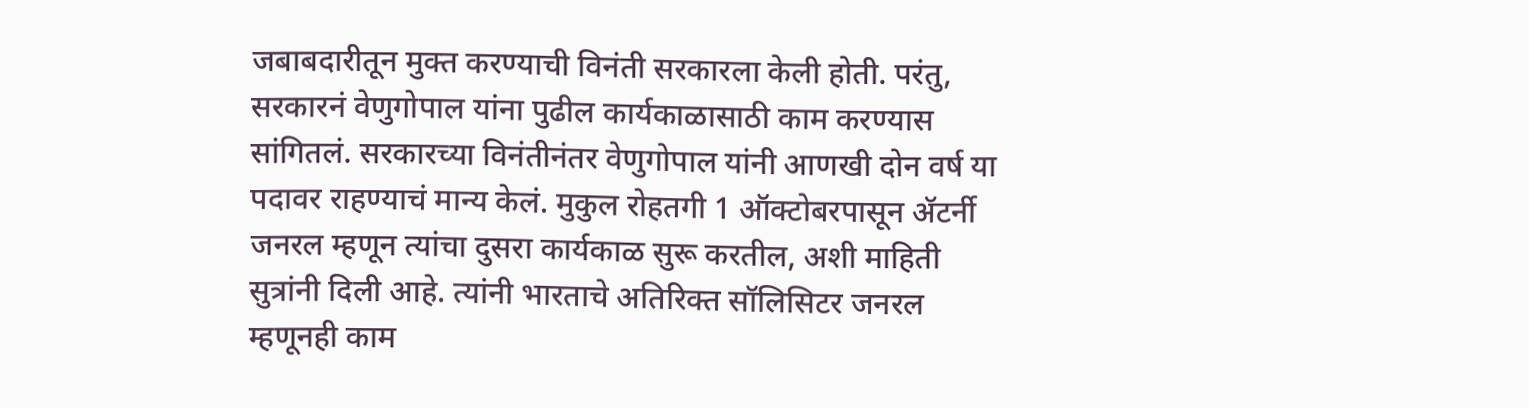जबाबदारीतून मुक्त करण्याची विनंती सरकारला केली होती. परंतु, सरकारनं वेणुगोपाल यांना पुढील कार्यकाळासाठी काम करण्यास सांगितलं. सरकारच्या विनंतीनंतर वेणुगोपाल यांनी आणखी दोन वर्ष या पदावर राहण्याचं मान्य केलं. मुकुल रोहतगी 1 ऑक्टोबरपासून ॲटर्नी जनरल म्हणून त्यांचा दुसरा कार्यकाळ सुरू करतील, अशी माहिती सुत्रांनी दिली आहे. त्यांनी भारताचे अतिरिक्त सॉलिसिटर जनरल म्हणूनही काम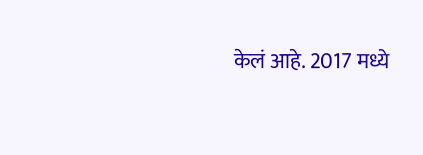केलं आहे. 2017 मध्ये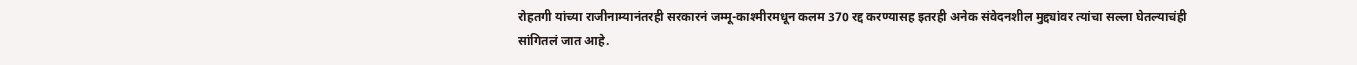रोहतगी यांच्या राजीनाम्यानंतरही सरकारनं जम्मू-काश्मीरमधून कलम 370 रद्द करण्यासह इतरही अनेक संवेदनशील मुद्द्यांवर त्यांचा सल्ला घेतल्याचंही सांगितलं जात आहे.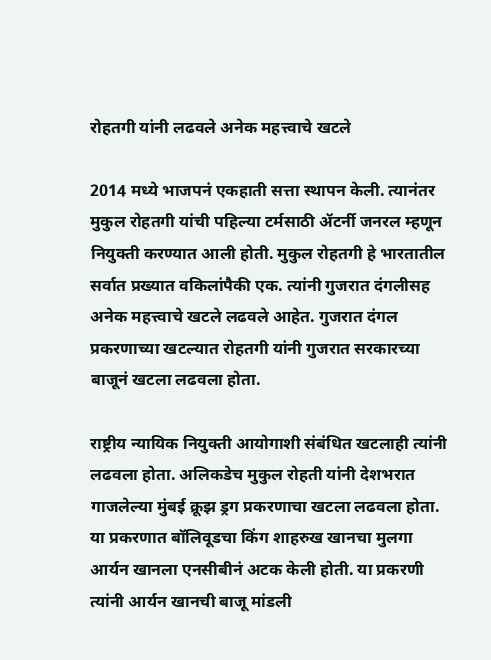रोहतगी यांनी लढवले अनेक महत्त्वाचे खटले

2014 मध्ये भाजपनं एकहाती सत्ता स्थापन केली. त्यानंतर मुकुल रोहतगी यांची पहिल्या टर्मसाठी ॲटर्नी जनरल म्हणून नियुक्ती करण्यात आली होती. मुकुल रोहतगी हे भारतातील सर्वात प्रख्यात वकिलांपैकी एक. त्यांनी गुजरात दंगलीसह अनेक महत्त्वाचे खटले लढवले आहेत. गुजरात दंगल प्रकरणाच्या खटल्यात रोहतगी यांनी गुजरात सरकारच्या बाजूनं खटला लढवला होता.

राष्ट्रीय न्यायिक नियुक्ती आयोगाशी संबंधित खटलाही त्यांनी लढवला होता. अलिकडेच मुकुल रोहती यांनी देशभरात गाजलेल्या मुंबई क्रूझ ड्रग प्रकरणाचा खटला लढवला होता. या प्रकरणात बॉलिवूडचा किंग शाहरुख खानचा मुलगा आर्यन खानला एनसीबीनं अटक केली होती. या प्रकरणी त्यांनी आर्यन खानची बाजू मांडली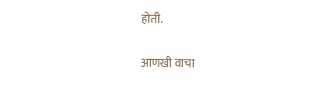होती.

आणखी वाचा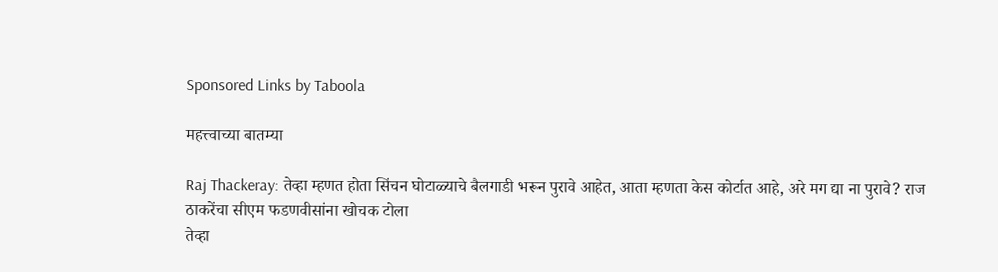Sponsored Links by Taboola

महत्त्वाच्या बातम्या

Raj Thackeray: तेव्हा म्हणत होता सिंचन घोटाळ्याचे बैलगाडी भरून पुरावे आहेत, आता म्हणता केस कोर्टात आहे, अरे मग द्या ना पुरावे? राज ठाकरेंचा सीएम फडणवीसांना खोचक टोला
तेव्हा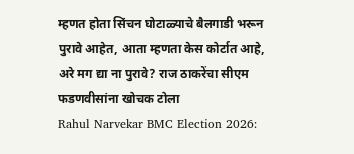म्हणत होता सिंचन घोटाळ्याचे बैलगाडी भरून पुरावे आहेत, आता म्हणता केस कोर्टात आहे, अरे मग द्या ना पुरावे? राज ठाकरेंचा सीएम फडणवीसांना खोचक टोला
Rahul Narvekar BMC Election 2026: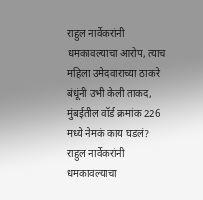राहुल नार्वेकरांनी धमकावल्याचा आरोप, त्याच महिला उमेदवाराच्या ठाकरे बंधूंनी उभी केली ताकद, मुंबईतील वॉर्ड क्रमांक 226 मध्ये नेमकं काय घडलं?
राहुल नार्वेकरांनी धमकावल्याचा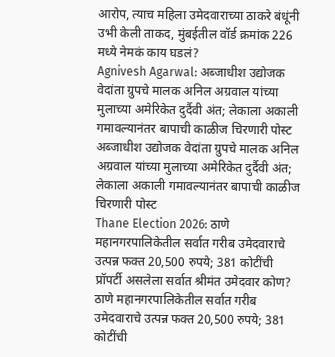आरोप, त्याच महिला उमेदवाराच्या ठाकरे बंधूंनी उभी केली ताकद, मुंबईतील वॉर्ड क्रमांक 226 मध्ये नेमकं काय घडलं?
Agnivesh Agarwal: अब्जाधीश उद्योजक वेदांता ग्रुपचे मालक अनिल अग्रवाल यांच्या मुलाच्या अमेरिकेत दुर्दैवी अंत; लेकाला अकाली गमावल्यानंतर बापाची काळीज चिरणारी पोस्ट
अब्जाधीश उद्योजक वेदांता ग्रुपचे मालक अनिल अग्रवाल यांच्या मुलाच्या अमेरिकेत दुर्दैवी अंत; लेकाला अकाली गमावल्यानंतर बापाची काळीज चिरणारी पोस्ट
Thane Election 2026: ठाणे महानगरपालिकेतील सर्वात गरीब उमेदवाराचे उत्पन्न फक्त 20,500 रुपये; 381 कोटींची प्रॉपर्टी असलेला सर्वात श्रीमंत उमेदवार कोण?
ठाणे महानगरपालिकेतील सर्वात गरीब उमेदवाराचे उत्पन्न फक्त 20,500 रुपये; 381 कोटींची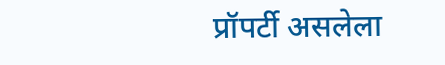प्रॉपर्टी असलेला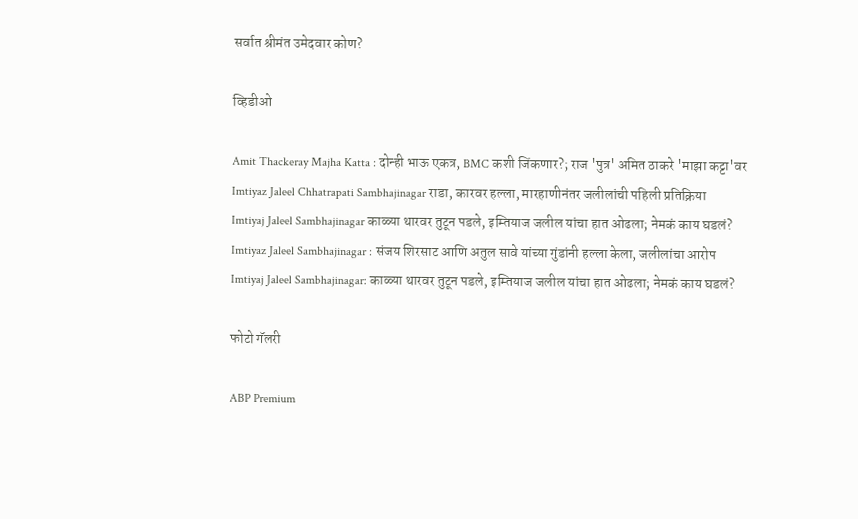सर्वात श्रीमंत उमेदवार कोण?

व्हिडीओ

Amit Thackeray Majha Katta : दोन्ही भाऊ एकत्र, BMC कशी जिंकणार?; राज 'पुत्र' अमित ठाकरे 'माझा कट्टा'वर
Imtiyaz Jaleel Chhatrapati Sambhajinagar राडा, कारवर हल्ला, मारहाणीनंतर जलीलांची पहिली प्रतिक्रिया
Imtiyaj Jaleel Sambhajinagar काळ्या थारवर तुटून पडले, इम्तियाज जलील यांचा हात ओढला; नेमकं काय घडलं?
Imtiyaz Jaleel Sambhajinagar : संजय शिरसाट आणि अतुल सावे यांच्या गुंडांनी हल्ला केला, जलीलांचा आरोप
Imtiyaj Jaleel Sambhajinagar: काळ्या थारवर तुटून पडले, इम्तियाज जलील यांचा हात ओढला; नेमकं काय घडलं?

फोटो गॅलरी

ABP Premium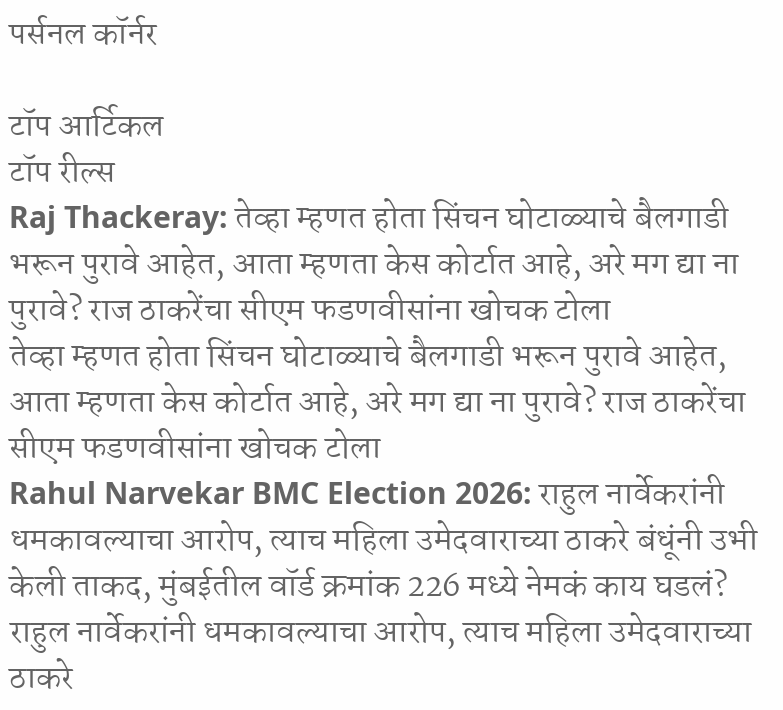पर्सनल कॉर्नर

टॉप आर्टिकल
टॉप रील्स
Raj Thackeray: तेव्हा म्हणत होता सिंचन घोटाळ्याचे बैलगाडी भरून पुरावे आहेत, आता म्हणता केस कोर्टात आहे, अरे मग द्या ना पुरावे? राज ठाकरेंचा सीएम फडणवीसांना खोचक टोला
तेव्हा म्हणत होता सिंचन घोटाळ्याचे बैलगाडी भरून पुरावे आहेत, आता म्हणता केस कोर्टात आहे, अरे मग द्या ना पुरावे? राज ठाकरेंचा सीएम फडणवीसांना खोचक टोला
Rahul Narvekar BMC Election 2026: राहुल नार्वेकरांनी धमकावल्याचा आरोप, त्याच महिला उमेदवाराच्या ठाकरे बंधूंनी उभी केली ताकद, मुंबईतील वॉर्ड क्रमांक 226 मध्ये नेमकं काय घडलं?
राहुल नार्वेकरांनी धमकावल्याचा आरोप, त्याच महिला उमेदवाराच्या ठाकरे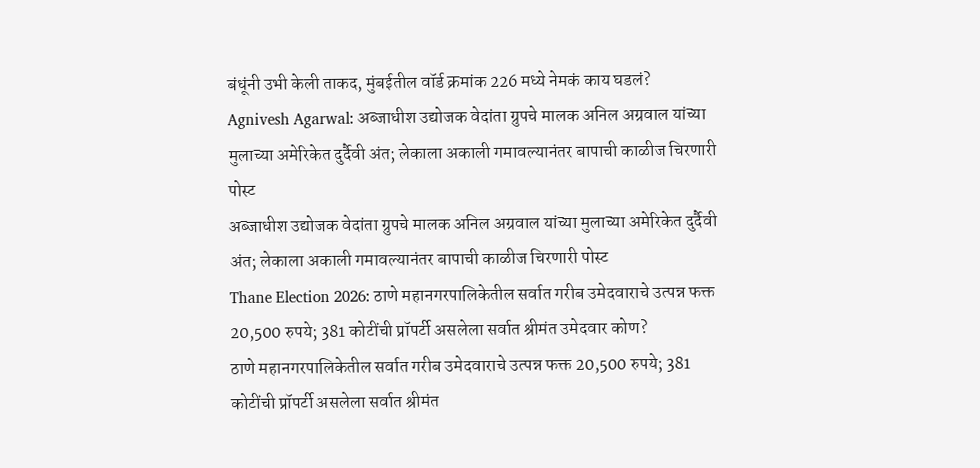बंधूंनी उभी केली ताकद, मुंबईतील वॉर्ड क्रमांक 226 मध्ये नेमकं काय घडलं?
Agnivesh Agarwal: अब्जाधीश उद्योजक वेदांता ग्रुपचे मालक अनिल अग्रवाल यांच्या मुलाच्या अमेरिकेत दुर्दैवी अंत; लेकाला अकाली गमावल्यानंतर बापाची काळीज चिरणारी पोस्ट
अब्जाधीश उद्योजक वेदांता ग्रुपचे मालक अनिल अग्रवाल यांच्या मुलाच्या अमेरिकेत दुर्दैवी अंत; लेकाला अकाली गमावल्यानंतर बापाची काळीज चिरणारी पोस्ट
Thane Election 2026: ठाणे महानगरपालिकेतील सर्वात गरीब उमेदवाराचे उत्पन्न फक्त 20,500 रुपये; 381 कोटींची प्रॉपर्टी असलेला सर्वात श्रीमंत उमेदवार कोण?
ठाणे महानगरपालिकेतील सर्वात गरीब उमेदवाराचे उत्पन्न फक्त 20,500 रुपये; 381 कोटींची प्रॉपर्टी असलेला सर्वात श्रीमंत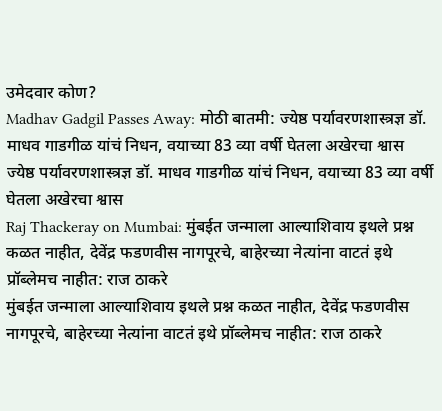उमेदवार कोण?
Madhav Gadgil Passes Away: मोठी बातमी: ज्येष्ठ पर्यावरणशास्त्रज्ञ डॉ. माधव गाडगीळ यांचं निधन, वयाच्या 83 व्या वर्षी घेतला अखेरचा श्वास
ज्येष्ठ पर्यावरणशास्त्रज्ञ डॉ. माधव गाडगीळ यांचं निधन, वयाच्या 83 व्या वर्षी घेतला अखेरचा श्वास
Raj Thackeray on Mumbai: मुंबईत जन्माला आल्याशिवाय इथले प्रश्न कळत नाहीत, देवेंद्र फडणवीस नागपूरचे, बाहेरच्या नेत्यांना वाटतं इथे प्रॉब्लेमच नाहीत: राज ठाकरे
मुंबईत जन्माला आल्याशिवाय इथले प्रश्न कळत नाहीत, देवेंद्र फडणवीस नागपूरचे, बाहेरच्या नेत्यांना वाटतं इथे प्रॉब्लेमच नाहीत: राज ठाकरे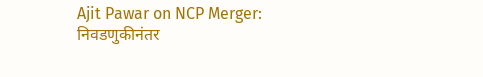Ajit Pawar on NCP Merger: निवडणुकीनंतर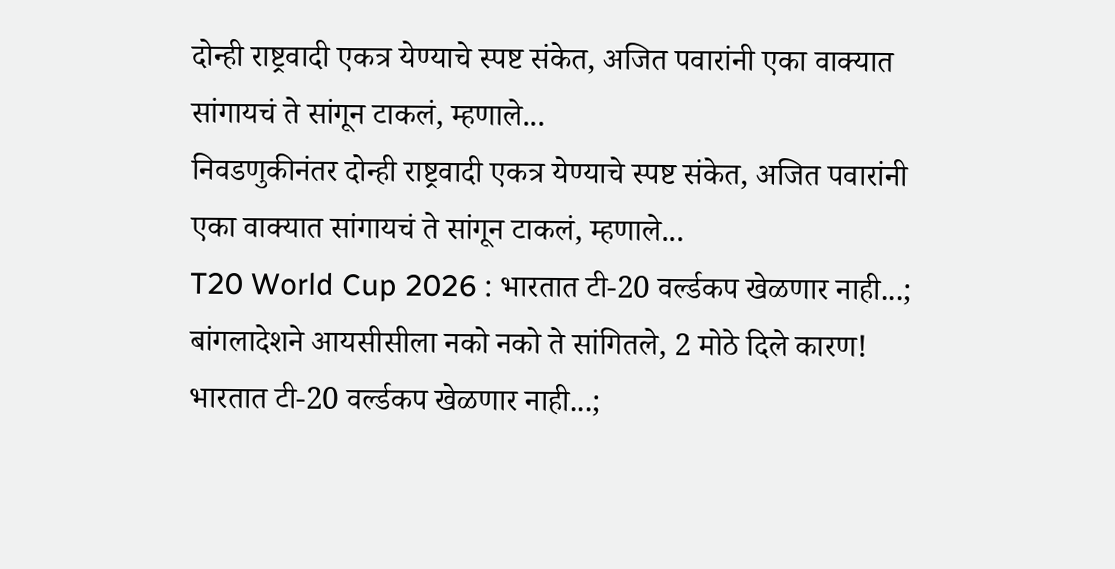दोन्ही राष्ट्रवादी एकत्र येण्याचे स्पष्ट संकेत, अजित पवारांनी एका वाक्यात सांगायचं ते सांगून टाकलं, म्हणाले...
निवडणुकीनंतर दोन्ही राष्ट्रवादी एकत्र येण्याचे स्पष्ट संकेत, अजित पवारांनी एका वाक्यात सांगायचं ते सांगून टाकलं, म्हणाले...
T20 World Cup 2026 : भारतात टी-20 वर्ल्डकप खेळणार नाही...; बांगलादेशने आयसीसीला नको नको ते सांगितले, 2 मोठे दिले कारण!
भारतात टी-20 वर्ल्डकप खेळणार नाही...;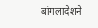बांगलादेशने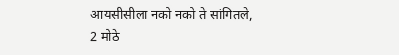आयसीसीला नको नको ते सांगितले, 2 मोठे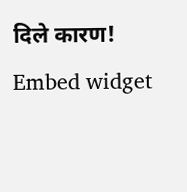दिले कारण!
Embed widget